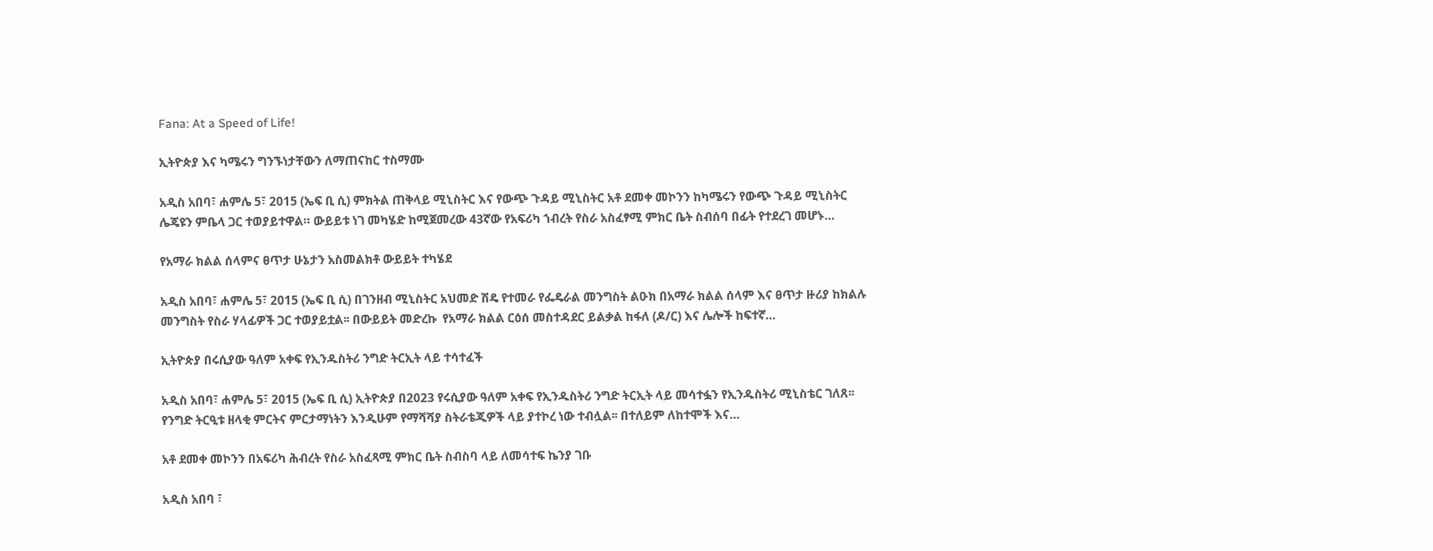Fana: At a Speed of Life!

ኢትዮጵያ እና ካሜሩን ግንኙነታቸውን ለማጠናከር ተስማሙ

አዲስ አበባ፣ ሐምሌ 5፣ 2015 (ኤፍ ቢ ሲ) ምክትል ጠቅላይ ሚኒስትር እና የውጭ ጉዳይ ሚኒስትር አቶ ደመቀ መኮንን ከካሜሩን የውጭ ጉዳይ ሚኒስትር ሌጄዩን ምቤላ ጋር ተወያይተዋል። ውይይቱ ነገ መካሄድ ከሚጀመረው 43ኛው የአፍሪካ ኀብረት የስራ አስፈፃሚ ምክር ቤት ስብሰባ በፊት የተደረገ መሆኑ…

የአማራ ክልል ሰላምና ፀጥታ ሁኔታን አስመልክቶ ውይይት ተካሄደ

አዲስ አበባ፣ ሐምሌ 5፣ 2015 (ኤፍ ቢ ሲ) በገንዘብ ሚኒስትር አህመድ ሽዴ የተመራ የፌዴራል መንግስት ልዑክ በአማራ ክልል ሰላም እና ፀጥታ ዙሪያ ከክልሉ መንግስት የስራ ሃላፊዎች ጋር ተወያይቷል፡፡ በውይይት መድረኩ  የአማራ ክልል ርዕሰ መስተዳደር ይልቃል ከፋለ (ዶ/ር) እና ሌሎች ከፍተኛ…

ኢትዮጵያ በሩሲያው ዓለም አቀፍ የኢንዱስትሪ ንግድ ትርኢት ላይ ተሳተፈች

አዲስ አበባ፣ ሐምሌ 5፣ 2015 (ኤፍ ቢ ሲ) ኢትዮጵያ በ2023 የሩሲያው ዓለም አቀፍ የኢንዱስትሪ ንግድ ትርኢት ላይ መሳተፏን የኢንዱስትሪ ሚኒስቴር ገለጸ፡፡ የንግድ ትርዒቱ ዘላቂ ምርትና ምርታማነትን እንዲሁም የማሻሻያ ስትራቴጂዎች ላይ ያተኮረ ነው ተብሏል፡፡ በተለይም ለከተሞች እና…

አቶ ደመቀ መኮንን በአፍሪካ ሕብረት የስራ አስፈጻሚ ምክር ቤት ስብስባ ላይ ለመሳተፍ ኬንያ ገቡ

አዲስ አበባ ፣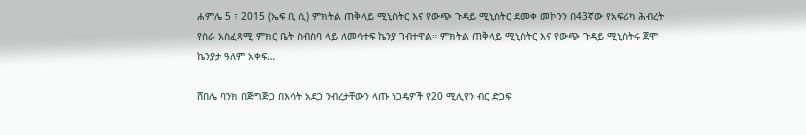ሐምሌ 5 ፣ 2015 (ኤፍ ቢ ሲ) ምክትል ጠቅላይ ሚኒስትር እና የውጭ ጉዳይ ሚኒስትር ደመቀ መኮንን በ43ኛው የአፍሪካ ሕብረት የስራ አስፈጻሚ ምክር ቤት ስብስባ ላይ ለመሳተፍ ኬንያ ገብተዋል። ምክትል ጠቅላይ ሚኒስትር እና የውጭ ጉዳይ ሚኒስትሩ ጀሞ ኬንያታ ዓለም አቀፍ…

ሸበሌ ባንክ በጅግጅጋ በእሳት አደጋ ንብረታቸውን ላጡ ነጋዴዎች የ20 ሚሊየን ብር ድጋፍ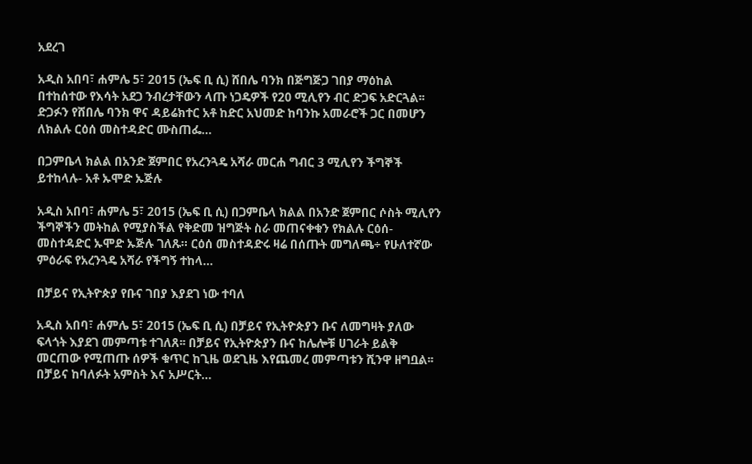አደረገ

አዲስ አበባ፣ ሐምሌ 5፣ 2015 (ኤፍ ቢ ሲ) ሸበሌ ባንክ በጅግጅጋ ገበያ ማዕከል በተከሰተው የእሳት አደጋ ንብረታቸውን ላጡ ነጋዴዎች የ20 ሚሊየን ብር ድጋፍ አድርጓል፡፡ ድጋፉን የሸበሌ ባንክ ዋና ዳይሬክተር አቶ ከድር አህመድ ከባንኩ አመራሮች ጋር በመሆን ለክልሉ ርዕሰ መስተዳድር ሙስጠፌ…

በጋምቤላ ክልል በአንድ ጀምበር የአረንጓዴ አሻራ መርሐ ግብር 3 ሚሊየን ችግኞች ይተከላሉ- አቶ ኡሞድ ኡጅሉ

አዲስ አበባ፣ ሐምሌ 5፣ 2015 (ኤፍ ቢ ሲ) በጋምቤላ ክልል በአንድ ጀምበር ሶስት ሚሊየን ችግኞችን መትከል የሚያስችል የቅድመ ዝግጅት ስራ መጠናቀቁን የክልሉ ርዕሰ-መስተዳድር ኡሞድ ኡጅሉ ገለጹ። ርዕሰ መስተዳድሩ ዛሬ በሰጡት መግለጫ÷ የሁለተኛው ምዕራፍ የአረንጓዴ አሻራ የችግኝ ተከላ…

በቻይና የኢትዮጵያ የቡና ገበያ እያደገ ነው ተባለ

አዲስ አበባ፣ ሐምሌ 5፣ 2015 (ኤፍ ቢ ሲ) በቻይና የኢትዮጵያን ቡና ለመግዛት ያለው ፍላጎት እያደገ መምጣቱ ተገለጸ፡፡ በቻይና የኢትዮጵያን ቡና ከሌሎቹ ሀገራት ይልቅ መርጠው የሚጠጡ ሰዎች ቁጥር ከጊዜ ወደጊዜ እየጨመረ መምጣቱን ሺንዋ ዘግቧል፡፡ በቻይና ከባለፉት አምስት እና አሥርት…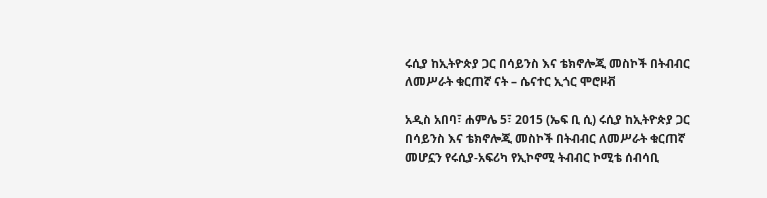ሩሲያ ከኢትዮጵያ ጋር በሳይንስ እና ቴክኖሎጂ መስኮች በትብብር ለመሥራት ቁርጠኛ ናት – ሴናተር ኢጎር ሞሮዞቭ

አዲስ አበባ፣ ሐምሌ 5፣ 2015 (ኤፍ ቢ ሲ) ሩሲያ ከኢትዮጵያ ጋር በሳይንስ እና ቴክኖሎጂ መስኮች በትብብር ለመሥራት ቁርጠኛ መሆኗን የሩሲያ-አፍሪካ የኢኮኖሚ ትብብር ኮሚቴ ሰብሳቢ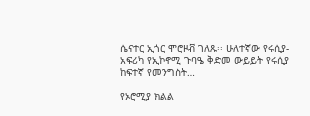ሴናተር ኢጎር ሞሮዞቭ ገለጹ፡፡ ሁለተኛው የሩሲያ-አፍሪካ የኢኮኖሚ ጉባዔ ቅድመ ውይይት የሩሲያ ከፍተኛ የመንግስት…

የኦሮሚያ ክልል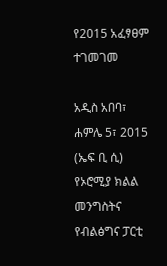የ2015 አፈፃፀም ተገመገመ

አዲስ አበባ፣ ሐምሌ 5፣ 2015 (ኤፍ ቢ ሲ) የኦሮሚያ ክልል መንግስትና የብልፅግና ፓርቲ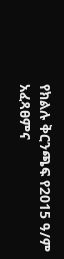የክልሉ ቅርንጫፍ የ2015 ዓ/ም አፈጻፀምና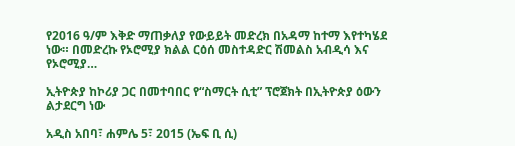የ2016 ዓ/ም እቅድ ማጠቃለያ የውይይት መድረክ በአዳማ ከተማ እየተካሄደ ነው። በመድረኩ የኦሮሚያ ክልል ርዕሰ መስተዳድር ሽመልስ አብዲሳ እና የኦሮሚያ…

ኢትዮጵያ ከኮሪያ ጋር በመተባበር የ“ስማርት ሲቲ” ፕሮጀክት በኢትዮጵያ ዕውን ልታደርግ ነው

አዲስ አበባ፣ ሐምሌ 5፣ 2015 (ኤፍ ቢ ሲ)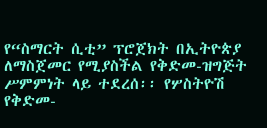የ“ስማርት ሲቲ” ፕሮጀክት በኢትዮጵያ ለማስጀመር የሚያስችል የቅድመ-ዝግጅት ሥምምነት ላይ ተደረሰ፡፡ የሦስትዮሽ የቅድመ-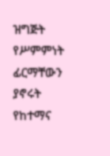ዝግጅት የሥምምነት ፊርማቸውን ያኖሩት የከተማና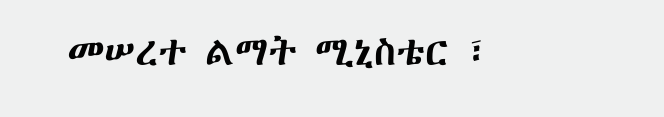መሠረተ ልማት ሚኒስቴር ፣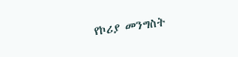የኮሪያ መንግስት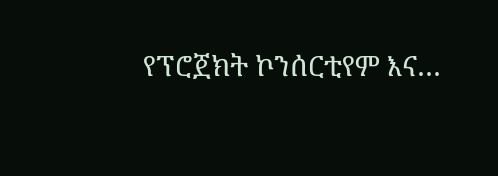የፕሮጀክት ኮንሰርቲየም እና…